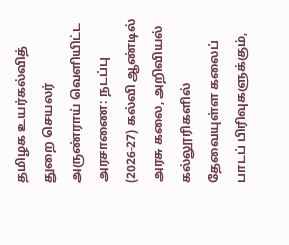தமிழக உயர்கல்வித் துறை செயலர் அருண்ராய் வெளியிட்ட அரசாணை: நடப்பு (2026-27) கல்வி ஆண்டில் அரசு கலை, அறிவியல் கல்லூரிகளில் தேவையுள்ள கலைப் பாடப் பிரிவுகளுக்கும்,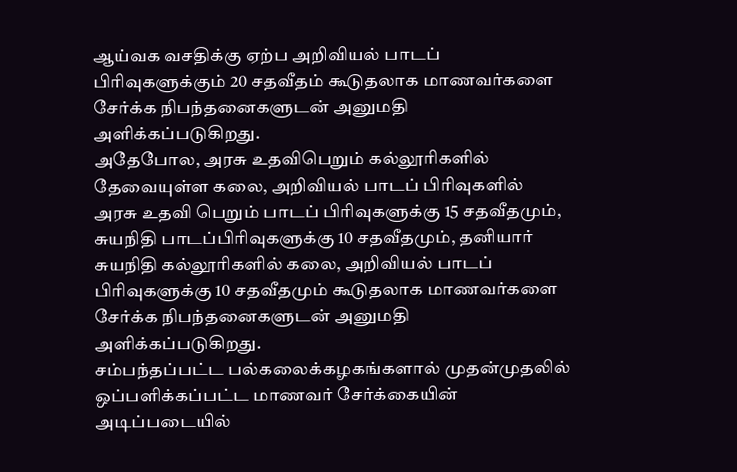ஆய்வக வசதிக்கு ஏற்ப அறிவியல் பாடப் பிரிவுகளுக்கும் 20 சதவீதம் கூடுதலாக மாணவர்களை சேர்க்க நிபந்தனைகளுடன் அனுமதி அளிக்கப்படுகிறது.
அதேபோல, அரசு உதவிபெறும் கல்லூரிகளில் தேவையுள்ள கலை, அறிவியல் பாடப் பிரிவுகளில் அரசு உதவி பெறும் பாடப் பிரிவுகளுக்கு 15 சதவீதமும், சுயநிதி பாடப்பிரிவுகளுக்கு 10 சதவீதமும், தனியார் சுயநிதி கல்லூரிகளில் கலை, அறிவியல் பாடப் பிரிவுகளுக்கு 10 சதவீதமும் கூடுதலாக மாணவர்களை சேர்க்க நிபந்தனைகளுடன் அனுமதி அளிக்கப்படுகிறது.
சம்பந்தப்பட்ட பல்கலைக்கழகங்களால் முதன்முதலில் ஒப்பளிக்கப்பட்ட மாணவர் சேர்க்கையின் அடிப்படையில்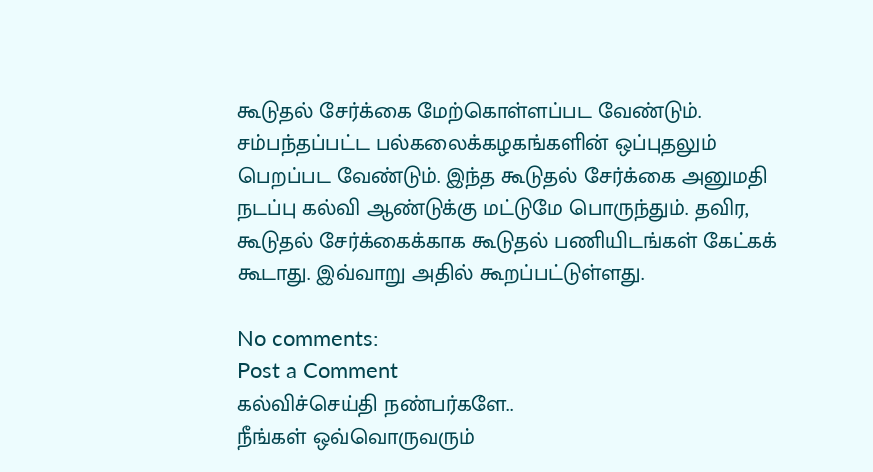கூடுதல் சேர்க்கை மேற்கொள்ளப்பட வேண்டும். சம்பந்தப்பட்ட பல்கலைக்கழகங்களின் ஒப்புதலும் பெறப்பட வேண்டும். இந்த கூடுதல் சேர்க்கை அனுமதி நடப்பு கல்வி ஆண்டுக்கு மட்டுமே பொருந்தும். தவிர, கூடுதல் சேர்க்கைக்காக கூடுதல் பணியிடங்கள் கேட்கக் கூடாது. இவ்வாறு அதில் கூறப்பட்டுள்ளது.

No comments:
Post a Comment
கல்விச்செய்தி நண்பர்களே..
நீங்கள் ஒவ்வொருவரும்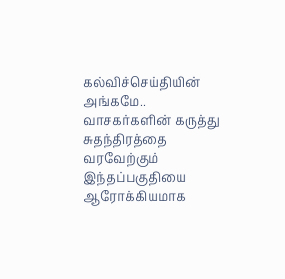கல்விச்செய்தியின் அங்கமே..
வாசகர்களின் கருத்து சுதந்திரத்தை வரவேற்கும் இந்தப்பகுதியை ஆரோக்கியமாக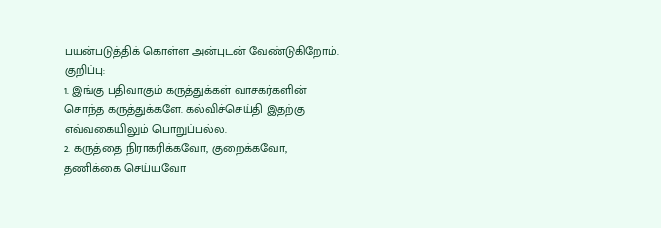பயன்படுத்திக் கொள்ள அன்புடன் வேண்டுகிறோம்.
குறிப்பு:
1. இங்கு பதிவாகும் கருத்துக்கள் வாசகர்களின் சொந்த கருத்துக்களே. கல்விச்செய்தி இதற்கு எவ்வகையிலும் பொறுப்பல்ல.
2. கருத்தை நிராகரிக்கவோ, குறைக்கவோ, தணிக்கை செய்யவோ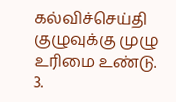கல்விச்செய்தி குழுவுக்கு முழு உரிமை உண்டு.
3.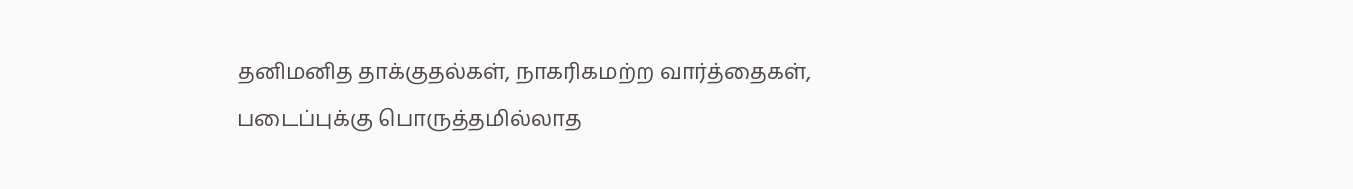தனிமனித தாக்குதல்கள், நாகரிகமற்ற வார்த்தைகள், படைப்புக்கு பொருத்தமில்லாத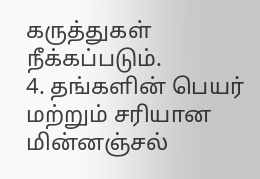கருத்துகள் நீக்கப்படும்.
4. தங்களின் பெயர் மற்றும் சரியான மின்னஞ்சல்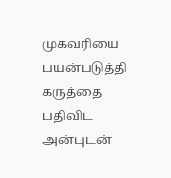முகவரியை பயன்படுத்தி கருத்தை பதிவிட அன்புடன்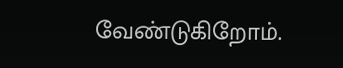வேண்டுகிறோம்.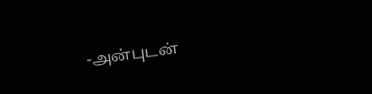-அன்புடன்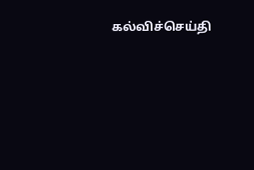கல்விச்செய்தி